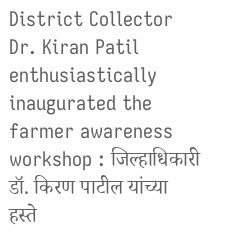District Collector Dr. Kiran Patil enthusiastically inaugurated the farmer awareness workshop : जिल्हाधिकारी डॉ. किरण पाटील यांच्या हस्ते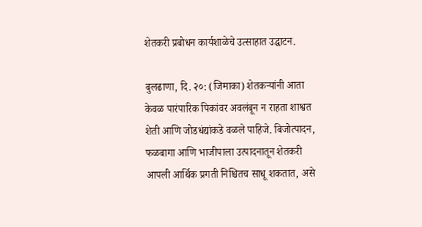शेतकरी प्रबोधन कार्यशाळेचे उत्साहात उद्घाटन.

बुलढाणा, दि. २०: (जिमाका) शेतकऱ्यांनी आता केवळ पारंपारिक पिकांवर अवलंबून न राहता शाश्वत शेती आणि जोडधंद्यांकडे वळले पाहिजे. बिजोत्पादन, फळबागा आणि भाजीपाला उत्पादनातून शेतकरी आपली आर्थिक प्रगती निश्चितच साधू शकतात, असे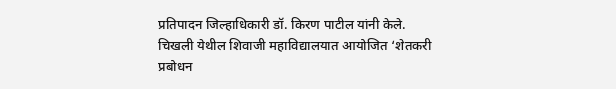प्रतिपादन जिल्हाधिकारी डॉ. किरण पाटील यांनी केले.
चिखली येथील शिवाजी महाविद्यालयात आयोजित ‘शेतकरी प्रबोधन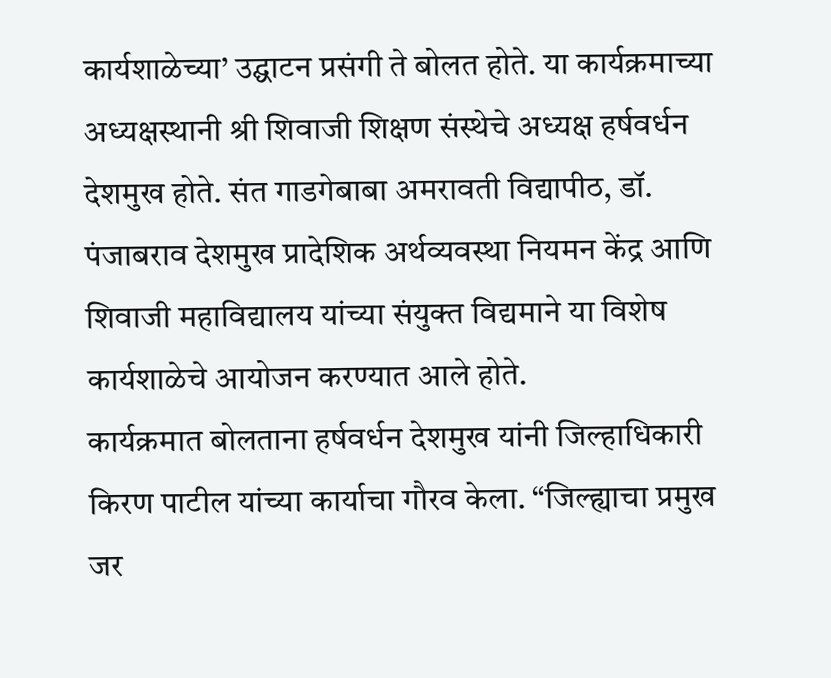कार्यशाळेच्या’ उद्घाटन प्रसंगी ते बोलत होते. या कार्यक्रमाच्या अध्यक्षस्थानी श्री शिवाजी शिक्षण संस्थेचे अध्यक्ष हर्षवर्धन देशमुख होते. संत गाडगेबाबा अमरावती विद्यापीठ, डॉ. पंजाबराव देशमुख प्रादेशिक अर्थव्यवस्था नियमन केंद्र आणि शिवाजी महाविद्यालय यांच्या संयुक्त विद्यमाने या विशेष कार्यशाळेचे आयोजन करण्यात आले होते.
कार्यक्रमात बोलताना हर्षवर्धन देशमुख यांनी जिल्हाधिकारी किरण पाटील यांच्या कार्याचा गौरव केला. “जिल्ह्याचा प्रमुख जर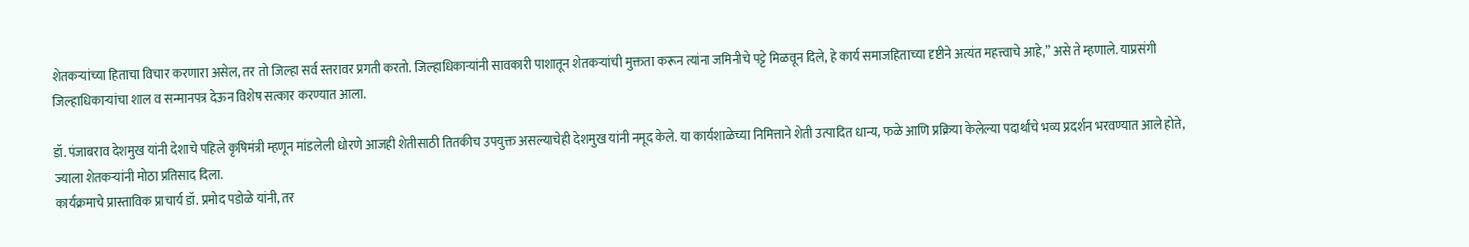शेतकऱ्यांच्या हिताचा विचार करणारा असेल, तर तो जिल्हा सर्व स्तरावर प्रगती करतो. जिल्हाधिकाऱ्यांनी सावकारी पाशातून शेतकऱ्यांची मुक्तता करून त्यांना जमिनीचे पट्टे मिळवून दिले, हे कार्य समाजहिताच्या दृष्टीने अत्यंत महत्त्वाचे आहे,” असे ते म्हणाले. याप्रसंगी जिल्हाधिकाऱ्यांचा शाल व सन्मानपत्र देऊन विशेष सत्कार करण्यात आला.

डॉ. पंजाबराव देशमुख यांनी देशाचे पहिले कृषिमंत्री म्हणून मांडलेली धोरणे आजही शेतीसाठी तितकीच उपयुक्त असल्याचेही देशमुख यांनी नमूद केले. या कार्यशाळेच्या निमित्ताने शेती उत्पादित धान्य, फळे आणि प्रक्रिया केलेल्या पदार्थांचे भव्य प्रदर्शन भरवण्यात आले होते, ज्याला शेतकऱ्यांनी मोठा प्रतिसाद दिला.
कार्यक्रमाचे प्रास्ताविक प्राचार्य डॉ. प्रमोद पडोळे यांनी, तर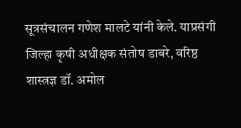सूत्रसंचालन गणेश मालटे यांनी केले. याप्रसंगी जिल्हा कृषी अधीक्षक संतोष डाबरे, वरिष्ठ शास्त्रज्ञ डॉ. अमोल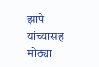झापे यांच्यासह मोठ्या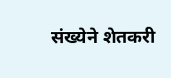संख्येने शेतकरी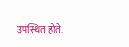उपस्थित होते.